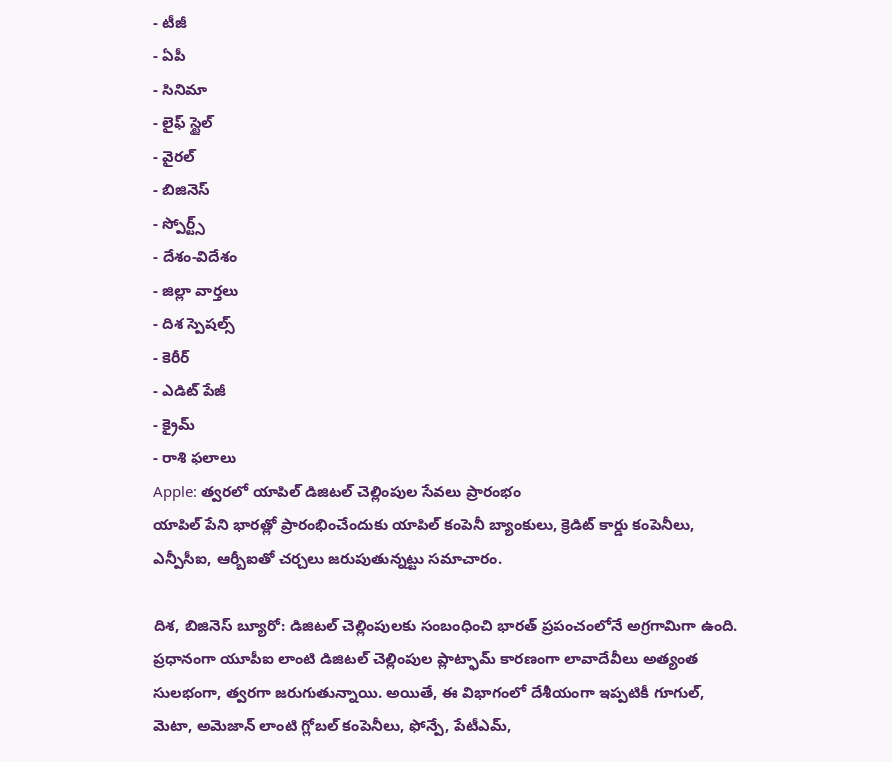- టీజీ
- ఏపీ
- సినిమా
- లైఫ్ స్టైల్
- వైరల్
- బిజినెస్
- స్పోర్ట్స్
- దేశం-విదేశం
- జిల్లా వార్తలు
- దిశ స్పెషల్స్
- కెరీర్
- ఎడిట్ పేజీ
- క్రైమ్
- రాశి ఫలాలు
Apple: త్వరలో యాపిల్ డిజిటల్ చెల్లింపుల సేవలు ప్రారంభం
యాపిల్ పేని భారత్లో ప్రారంభించేందుకు యాపిల్ కంపెనీ బ్యాంకులు, క్రెడిట్ కార్డు కంపెనీలు, ఎన్పీసీఐ, ఆర్బీఐతో చర్చలు జరుపుతున్నట్టు సమాచారం.

దిశ, బిజినెస్ బ్యూరో: డిజిటల్ చెల్లింపులకు సంబంధించి భారత్ ప్రపంచంలోనే అగ్రగామిగా ఉంది. ప్రధానంగా యూపీఐ లాంటి డిజిటల్ చెల్లింపుల ప్లాట్ఫామ్ కారణంగా లావాదేవీలు అత్యంత సులభంగా, త్వరగా జరుగుతున్నాయి. అయితే, ఈ విభాగంలో దేశీయంగా ఇప్పటికీ గూగుల్, మెటా, అమెజాన్ లాంటి గ్లోబల్ కంపెనీలు, ఫోన్పే, పేటీఎమ్,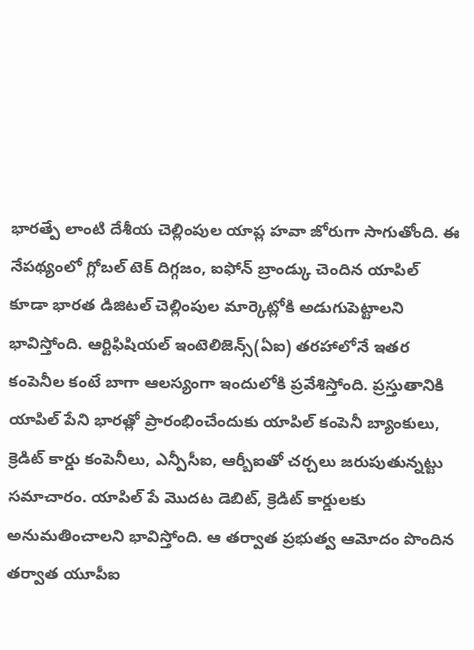భారత్పే లాంటి దేశీయ చెల్లింపుల యాప్ల హవా జోరుగా సాగుతోంది. ఈ నేపథ్యంలో గ్లోబల్ టెక్ దిగ్గజం, ఐఫోన్ బ్రాండ్కు చెందిన యాపిల్ కూడా భారత డిజిటల్ చెల్లింపుల మార్కెట్లోకి అడుగుపెట్టాలని భావిస్తోంది. ఆర్టిఫిషియల్ ఇంటెలిజెన్స్(ఏఐ) తరహాలోనే ఇతర కంపెనీల కంటే బాగా ఆలస్యంగా ఇందులోకి ప్రవేశిస్తోంది. ప్రస్తుతానికి యాపిల్ పేని భారత్లో ప్రారంభించేందుకు యాపిల్ కంపెనీ బ్యాంకులు, క్రెడిట్ కార్డు కంపెనీలు, ఎన్పీసీఐ, ఆర్బీఐతో చర్చలు జరుపుతున్నట్టు సమాచారం. యాపిల్ పే మొదట డెబిట్, క్రెడిట్ కార్డులకు అనుమతించాలని భావిస్తోంది. ఆ తర్వాత ప్రభుత్వ ఆమోదం పొందిన తర్వాత యూపీఐ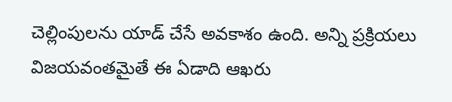చెల్లింపులను యాడ్ చేసే అవకాశం ఉంది. అన్ని ప్రక్రియలు విజయవంతమైతే ఈ ఏడాది ఆఖరు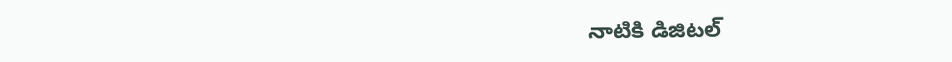నాటికి డిజిటల్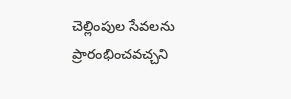చెల్లింపుల సేవలను ప్రారంభించవచ్చని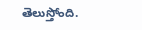తెలుస్తోంది.